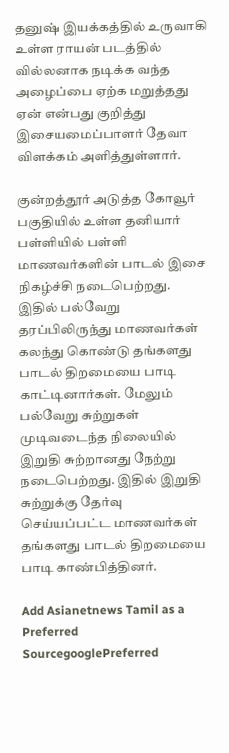தனுஷ் இயக்கத்தில் உருவாகி உள்ள ராயன் படத்தில் வில்லனாக நடிக்க வந்த அழைப்பை ஏற்க மறுத்தது ஏன் என்பது குறித்து இசையமைப்பாளர் தேவா விளக்கம் அளித்துள்ளார்.

குன்றத்தூர் அடுத்த கோவூர் பகுதியில் உள்ள தனியார் பள்ளியில் பள்ளி மாணவர்களின் பாடல் இசை நிகழ்ச்சி நடைபெற்றது. இதில் பல்வேறு தரப்பிலிருந்து மாணவர்கள் கலந்து கொண்டு தங்களது பாடல் திறமையை பாடி காட்டினார்கள். மேலும் பல்வேறு சுற்றுகள் முடிவடைந்த நிலையில் இறுதி சுற்றானது நேற்று நடைபெற்றது. இதில் இறுதி சுற்றுக்கு தேர்வு செய்யப்பட்ட மாணவர்கள் தங்களது பாடல் திறமையை பாடி காண்பித்தினர்.

Add Asianetnews Tamil as a Preferred SourcegooglePreferred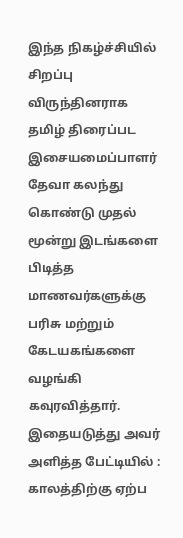இந்த நிகழ்ச்சியில் சிறப்பு விருந்தினராக தமிழ் திரைப்பட இசையமைப்பாளர் தேவா கலந்து கொண்டு முதல் மூன்று இடங்களை பிடித்த மாணவர்களுக்கு பரிசு மற்றும் கேடயகங்களை வழங்கி கவுரவித்தார். இதையடுத்து அவர் அளித்த பேட்டியில் : காலத்திற்கு ஏற்ப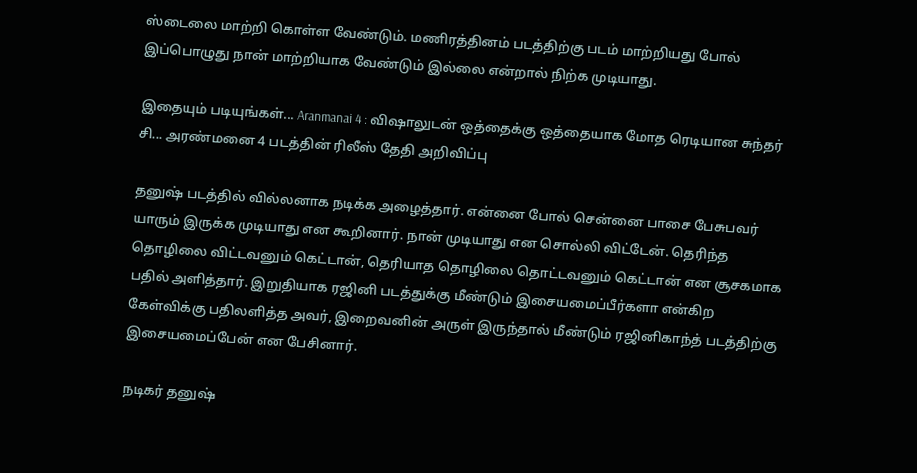ஸ்டைலை மாற்றி கொள்ள வேண்டும். மணிரத்தினம் படத்திற்கு படம் மாற்றியது போல் இப்பொழுது நான் மாற்றியாக வேண்டும் இல்லை என்றால் நிற்க முடியாது.

இதையும் படியுங்கள்... Aranmanai 4 : விஷாலுடன் ஒத்தைக்கு ஒத்தையாக மோத ரெடியான சுந்தர் சி... அரண்மனை 4 படத்தின் ரிலீஸ் தேதி அறிவிப்பு

தனுஷ் படத்தில் வில்லனாக நடிக்க அழைத்தார். என்னை போல் சென்னை பாசை பேசுபவர் யாரும் இருக்க முடியாது என கூறினார். நான் முடியாது என சொல்லி விட்டேன். தெரிந்த தொழிலை விட்டவனும் கெட்டான், தெரியாத தொழிலை தொட்டவனும் கெட்டான் என சூசகமாக பதில் அளித்தார். இறுதியாக ரஜினி படத்துக்கு மீண்டும் இசையமைப்பீர்களா என்கிற கேள்விக்கு பதிலளித்த அவர், இறைவனின் அருள் இருந்தால் மீண்டும் ரஜினிகாந்த் படத்திற்கு இசையமைப்பேன் என பேசினார்.

நடிகர் தனுஷ்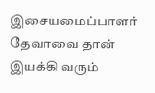இசையமைப்பாளர் தேவாவை தான் இயக்கி வரும்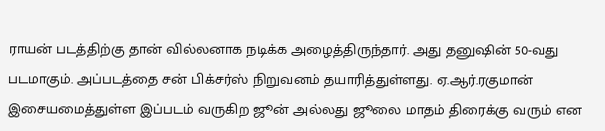ராயன் படத்திற்கு தான் வில்லனாக நடிக்க அழைத்திருந்தார். அது தனுஷின் 50-வது படமாகும். அப்படத்தை சன் பிக்சர்ஸ் நிறுவனம் தயாரித்துள்ளது. ஏ.ஆர்.ரகுமான் இசையமைத்துள்ள இப்படம் வருகிற ஜூன் அல்லது ஜூலை மாதம் திரைக்கு வரும் என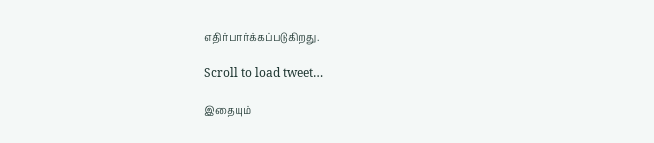எதிர்பார்க்கப்படுகிறது.

Scroll to load tweet…

இதையும்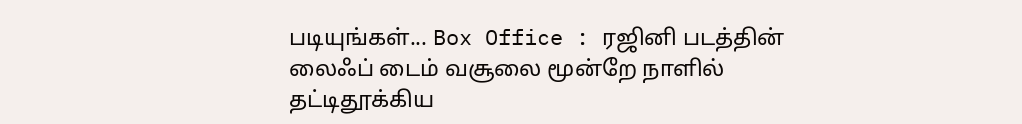படியுங்கள்... Box Office : ரஜினி படத்தின் லைஃப் டைம் வசூலை மூன்றே நாளில் தட்டிதூக்கிய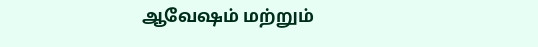ஆவேஷம் மற்றும்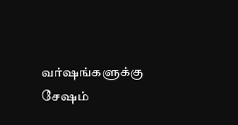வர்ஷங்களுக்கு சேஷம்